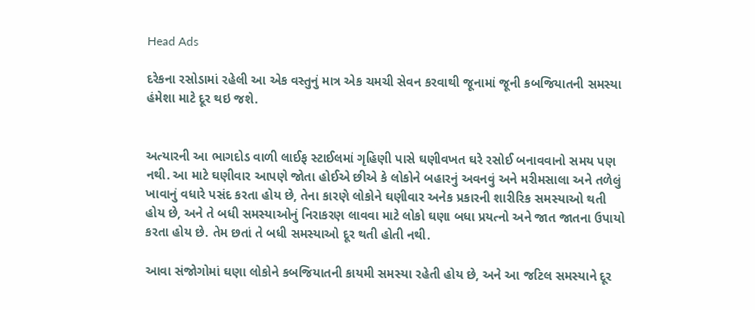Head Ads

દરેકના રસોડામાં રહેલી આ એક વસ્તુનું માત્ર એક ચમચી સેવન કરવાથી જૂનામાં જૂની કબજિયાતની સમસ્યા હંમેશા માટે દૂર થઇ જશે.


અત્યારની આ ભાગદોડ વાળી લાઈફ સ્ટાઈલમાં ગૃહિણી પાસે ઘણીવખત ઘરે રસોઈ બનાવવાનો સમય પણ નથી. આ માટે ઘણીવાર આપણે જોતા હોઈએ છીએ કે લોકોને બહારનું અવનવું અને મરીમસાલા અને તળેલું ખાવાનું વધારે પસંદ કરતા હોય છે, તેના કારણે લોકોને ઘણીવાર અનેક પ્રકારની શારીરિક સમસ્યાઓ થતી હોય છે, અને તે બધી સમસ્યાઓનું નિરાકરણ લાવવા માટે લોકો ઘણા બધા પ્રયત્નો અને જાત જાતના ઉપાયો કરતા હોય છે. તેમ છતાં તે બધી સમસ્યાઓ દૂર થતી હોતી નથી.

આવા સંજોગોમાં ઘણા લોકોને કબજિયાતની કાયમી સમસ્યા રહેતી હોય છે, અને આ જટિલ સમસ્યાને દૂર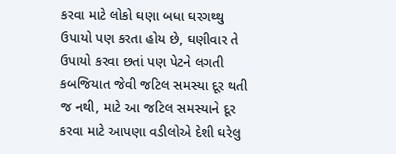કરવા માટે લોકો ઘણા બધા ઘરગથ્થુ ઉપાયો પણ કરતા હોય છે, ઘણીવાર તે ઉપાયો કરવા છતાં પણ પેટને લગતી કબજિયાત જેવી જટિલ સમસ્યા દૂર થતી જ નથી, માટે આ જટિલ સમસ્યાને દૂર કરવા માટે આપણા વડીલોએ દેશી ઘરેલુ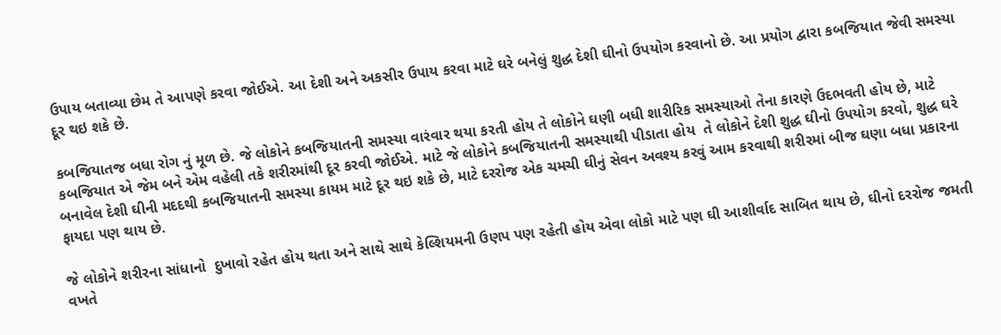ઉપાય બતાવ્યા છેમ તે આપણે કરવા જોઈએ. આ દેશી અને અકસીર ઉપાય કરવા માટે ઘરે બનેલું શુદ્ધ દેશી ઘીનો ઉપયોગ કરવાનો છે. આ પ્રયોગ દ્વારા કબજિયાત જેવી સમસ્યા દૂર થઇ શકે છે.

કબજિયાતજ બધા રોગ નું મૂળ છે. જે લોકોને કબજિયાતની સમસ્યા વારંવાર થયા કરતી હોય તે લોકોને ઘણી બધી શારીરિક સમસ્યાઓ તેના કારણે ઉદભવતી હોય છે, માટે કબજિયાત એ જેમ બને એમ વહેલી તકે શરીરમાંથી દૂર કરવી જોઈએ. માટે જે લોકોને કબજિયાતની સમસ્યાથી પીડાતા હોય  તે લોકોને દેશી શુદ્ધ ઘીનો ઉપયોગ કરવો, શુદ્ધ ઘરે બનાવેલ દેશી ઘીની મદદથી કબજિયાતની સમસ્યા કાયમ માટે દૂર થઇ શકે છે, માટે દરરોજ એક ચમચી ઘીનું સેવન અવશ્ય કરવું આમ કરવાથી શરીરમાં બીજ ઘણા બધા પ્રકારના ફાયદા પણ થાય છે.

જે લોકોને શરીરના સાંધાનો  દુખાવો રહેત હોય થતા અને સાથે સાથે કેલ્શિયમની ઉણપ પણ રહેતી હોય એવા લોકો માટે પણ ઘી આશીર્વાદ સાબિત થાય છે, ઘીનો દરરોજ જમતી વખતે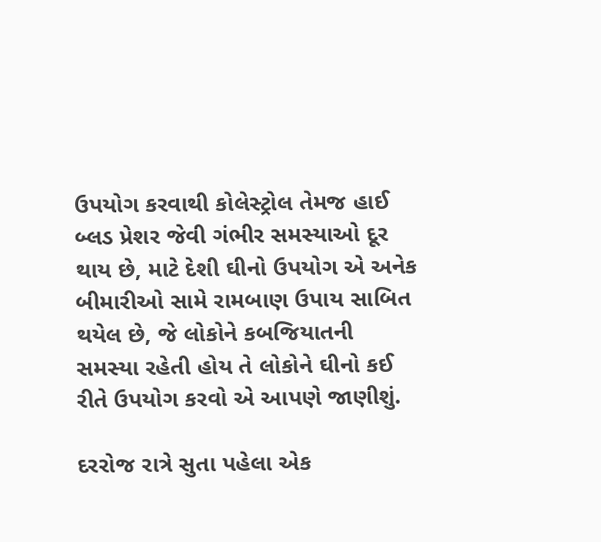ઉપયોગ કરવાથી કોલેસ્ટ્રોલ તેમજ હાઈ બ્લડ પ્રેશર જેવી ગંભીર સમસ્યાઓ દૂર થાય છે, માટે દેશી ઘીનો ઉપયોગ એ અનેક બીમારીઓ સામે રામબાણ ઉપાય સાબિત થયેલ છે, જે લોકોને કબજિયાતની સમસ્યા રહેતી હોય તે લોકોને ઘીનો કઈ રીતે ઉપયોગ કરવો એ આપણે જાણીશું.

દરરોજ રાત્રે સુતા પહેલા એક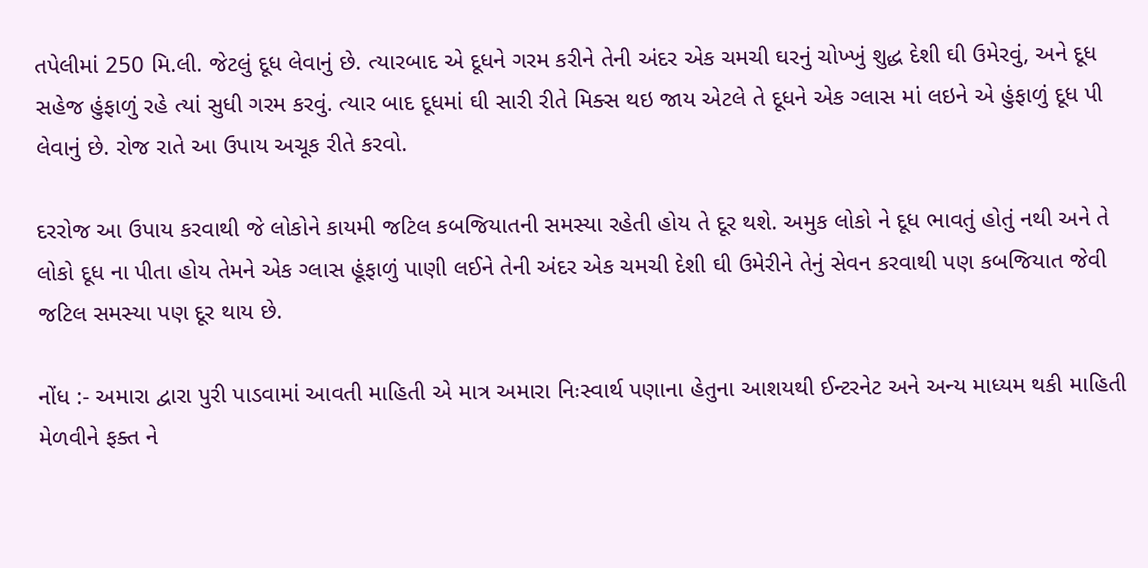તપેલીમાં 250 મિ.લી. જેટલું દૂધ લેવાનું છે. ત્યારબાદ એ દૂધને ગરમ કરીને તેની અંદર એક ચમચી ઘરનું ચોખ્ખું શુદ્ધ દેશી ઘી ઉમેરવું, અને દૂધ સહેજ હુંફાળું રહે ત્યાં સુધી ગરમ કરવું. ત્યાર બાદ દૂધમાં ઘી સારી રીતે મિક્સ થઇ જાય એટલે તે દૂધને એક ગ્લાસ માં લઇને એ હુંફાળું દૂધ પી લેવાનું છે. રોજ રાતે આ ઉપાય અચૂક રીતે કરવો.

દરરોજ આ ઉપાય કરવાથી જે લોકોને કાયમી જટિલ કબજિયાતની સમસ્યા રહેતી હોય તે દૂર થશે. અમુક લોકો ને દૂધ ભાવતું હોતું નથી અને તે લોકો દૂધ ના પીતા હોય તેમને એક ગ્લાસ હૂંફાળું પાણી લઈને તેની અંદર એક ચમચી દેશી ઘી ઉમેરીને તેનું સેવન કરવાથી પણ કબજિયાત જેવી જટિલ સમસ્યા પણ દૂર થાય છે.

નોંધ :- અમારા દ્વારા પુરી પાડવામાં આવતી માહિતી એ માત્ર અમારા નિઃસ્વાર્થ પણાના હેતુના આશયથી ઈન્ટરનેટ અને અન્ય માધ્યમ થકી માહિતી મેળવીને ફક્ત ને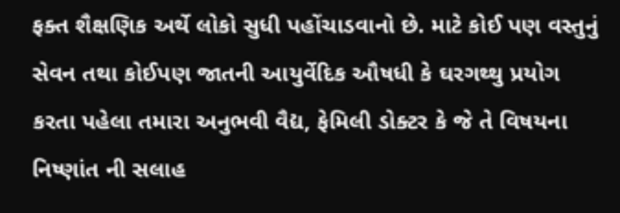ફક્ત શૈક્ષણિક અર્થે લોકો સુધી પહોંચાડવાનો છે. માટે કોઈ પણ વસ્તુનું સેવન તથા કોઈપણ જાતની આયુર્વેદિક ઔષધી કે ઘરગથ્થુ પ્રયોગ કરતા પહેલા તમારા અનુભવી વૈદ્ય, ફેમિલી ડોક્ટર કે જે તે વિષયના નિષ્ણાંત ની સલાહ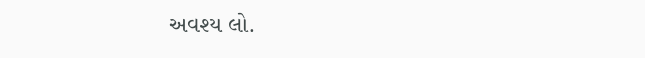અવશ્ય લો.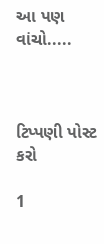આ પણ વાંચો.....



ટિપ્પણી પોસ્ટ કરો

1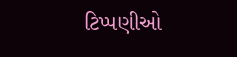ટિપ્પણીઓ